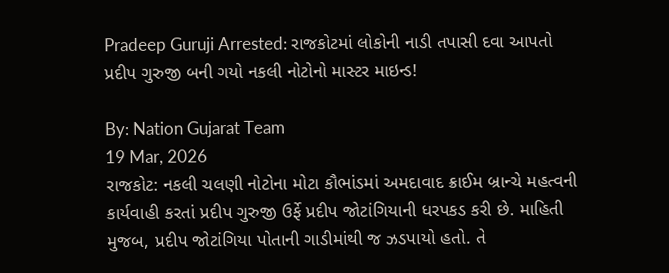Pradeep Guruji Arrested: રાજકોટમાં લોકોની નાડી તપાસી દવા આપતો પ્રદીપ ગુરુજી બની ગયો નકલી નોટોનો માસ્ટર માઇન્ડ!

By: Nation Gujarat Team
19 Mar, 2026
રાજકોટ: નકલી ચલણી નોટોના મોટા કૌભાંડમાં અમદાવાદ ક્રાઈમ બ્રાન્ચે મહત્વની કાર્યવાહી કરતાં પ્રદીપ ગુરુજી ઉર્ફે પ્રદીપ જોટાંગિયાની ધરપકડ કરી છે. માહિતી મુજબ, પ્રદીપ જોટાંગિયા પોતાની ગાડીમાંથી જ ઝડપાયો હતો. તે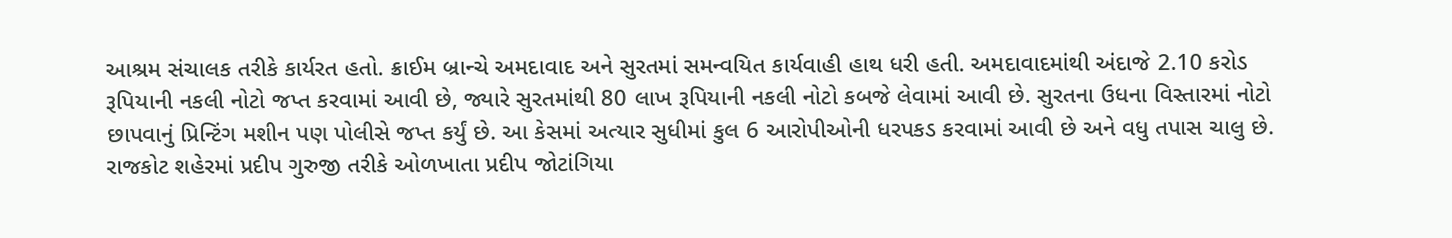આશ્રમ સંચાલક તરીકે કાર્યરત હતો. ક્રાઈમ બ્રાન્ચે અમદાવાદ અને સુરતમાં સમન્વયિત કાર્યવાહી હાથ ધરી હતી. અમદાવાદમાંથી અંદાજે 2.10 કરોડ રૂપિયાની નકલી નોટો જપ્ત કરવામાં આવી છે, જ્યારે સુરતમાંથી 80 લાખ રૂપિયાની નકલી નોટો કબજે લેવામાં આવી છે. સુરતના ઉધના વિસ્તારમાં નોટો છાપવાનું પ્રિન્ટિંગ મશીન પણ પોલીસે જપ્ત કર્યું છે. આ કેસમાં અત્યાર સુધીમાં કુલ 6 આરોપીઓની ધરપકડ કરવામાં આવી છે અને વધુ તપાસ ચાલુ છે.
રાજકોટ શહેરમાં પ્રદીપ ગુરુજી તરીકે ઓળખાતા પ્રદીપ જોટાંગિયા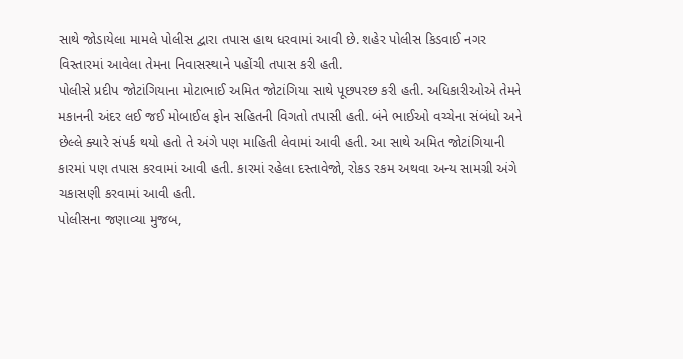સાથે જોડાયેલા મામલે પોલીસ દ્વારા તપાસ હાથ ધરવામાં આવી છે. શહેર પોલીસ કિડવાઈ નગર વિસ્તારમાં આવેલા તેમના નિવાસસ્થાને પહોંચી તપાસ કરી હતી.
પોલીસે પ્રદીપ જોટાંગિયાના મોટાભાઈ અમિત જોટાંગિયા સાથે પૂછપરછ કરી હતી. અધિકારીઓએ તેમને મકાનની અંદર લઈ જઈ મોબાઈલ ફોન સહિતની વિગતો તપાસી હતી. બંને ભાઈઓ વચ્ચેના સંબંધો અને છેલ્લે ક્યારે સંપર્ક થયો હતો તે અંગે પણ માહિતી લેવામાં આવી હતી. આ સાથે અમિત જોટાંગિયાની કારમાં પણ તપાસ કરવામાં આવી હતી. કારમાં રહેલા દસ્તાવેજો, રોકડ રકમ અથવા અન્ય સામગ્રી અંગે ચકાસણી કરવામાં આવી હતી.
પોલીસના જણાવ્યા મુજબ,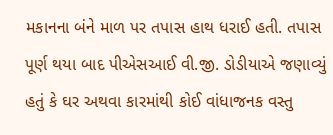મકાનના બંને માળ પર તપાસ હાથ ધરાઈ હતી. તપાસ પૂર્ણ થયા બાદ પીએસઆઈ વી.જી. ડોડીયાએ જણાવ્યું હતું કે ઘર અથવા કારમાંથી કોઈ વાંધાજનક વસ્તુ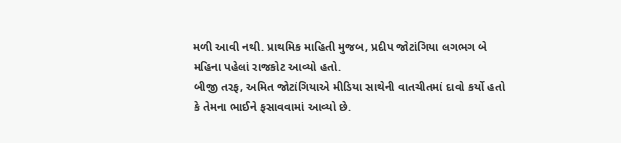મળી આવી નથી. પ્રાથમિક માહિતી મુજબ, પ્રદીપ જોટાંગિયા લગભગ બે મહિના પહેલાં રાજકોટ આવ્યો હતો.
બીજી તરફ, અમિત જોટાંગિયાએ મીડિયા સાથેની વાતચીતમાં દાવો કર્યો હતો કે તેમના ભાઈને ફસાવવામાં આવ્યો છે.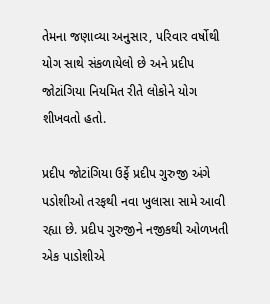તેમના જણાવ્યા અનુસાર, પરિવાર વર્ષોથી યોગ સાથે સંકળાયેલો છે અને પ્રદીપ જોટાંગિયા નિયમિત રીતે લોકોને યોગ શીખવતો હતો.

પ્રદીપ જોટાંગિયા ઉર્ફે પ્રદીપ ગુરુજી અંગે પડોશીઓ તરફથી નવા ખુલાસા સામે આવી રહ્યા છે. પ્રદીપ ગુરુજીને નજીકથી ઓળખતી એક પાડોશીએ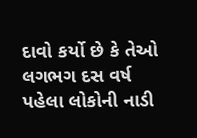દાવો કર્યો છે કે તેઓ લગભગ દસ વર્ષ પહેલા લોકોની નાડી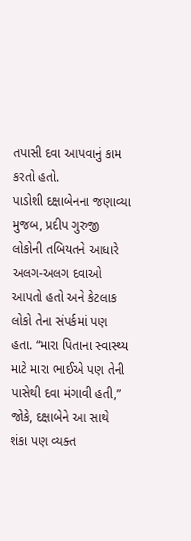તપાસી દવા આપવાનું કામ કરતો હતો.
પાડોશી દક્ષાબેનના જણાવ્યા મુજબ, પ્રદીપ ગુરુજી લોકોની તબિયતને આધારે અલગ-અલગ દવાઓ આપતો હતો અને કેટલાક લોકો તેના સંપર્કમાં પણ હતા. “મારા પિતાના સ્વાસ્થ્ય માટે મારા ભાઈએ પણ તેની પાસેથી દવા મંગાવી હતી,” જોકે, દક્ષાબેને આ સાથે શંકા પણ વ્યક્ત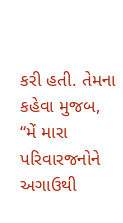કરી હતી. તેમના કહેવા મુજબ, “મેં મારા પરિવારજનોને અગાઉથી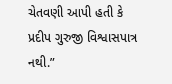ચેતવણી આપી હતી કે પ્રદીપ ગુરુજી વિશ્વાસપાત્ર નથી.”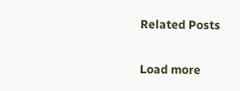Related Posts

Load more